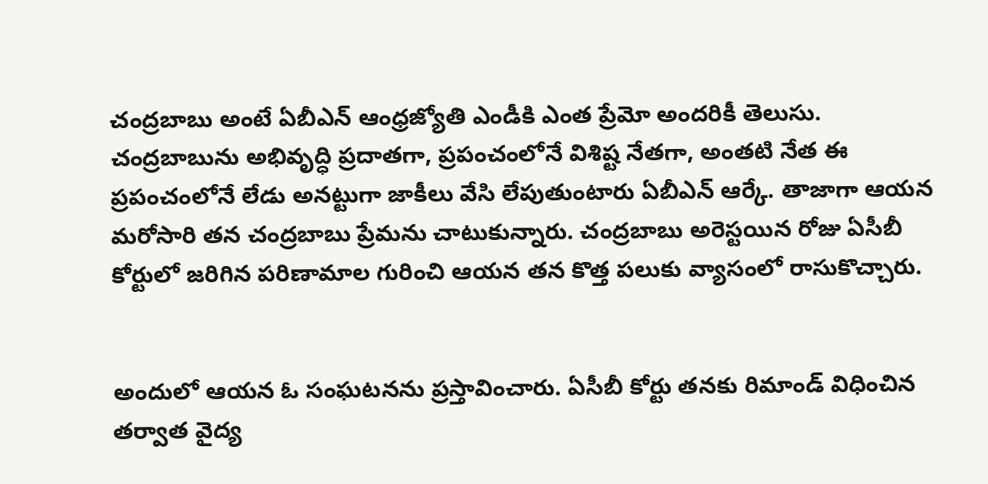చంద్రబాబు అంటే ఏబీఎన్‌ ఆంధ్రజ్యోతి ఎండీకి ఎంత ప్రేమో అందరికీ తెలుసు. చంద్రబాబును అభివృద్ధి ప్రదాతగా, ప్రపంచంలోనే విశిష్ట నేతగా, అంతటి నేత ఈ ప్రపంచంలోనే లేడు అనట్టుగా జాకీలు వేసి లేపుతుంటారు ఏబీఎన్‌ ఆర్కే. తాజాగా ఆయన మరోసారి తన చంద్రబాబు ప్రేమను చాటుకున్నారు. చంద్రబాబు అరెస్టయిన రోజు ఏసీబీ కోర్టులో జరిగిన పరిణామాల గురించి ఆయన తన కొత్త పలుకు వ్యాసంలో రాసుకొచ్చారు.


అందులో ఆయన ఓ సంఘటనను ప్రస్తావించారు. ఏసీబీ కోర్టు తనకు రిమాండ్‌ విధించిన తర్వాత వైద్య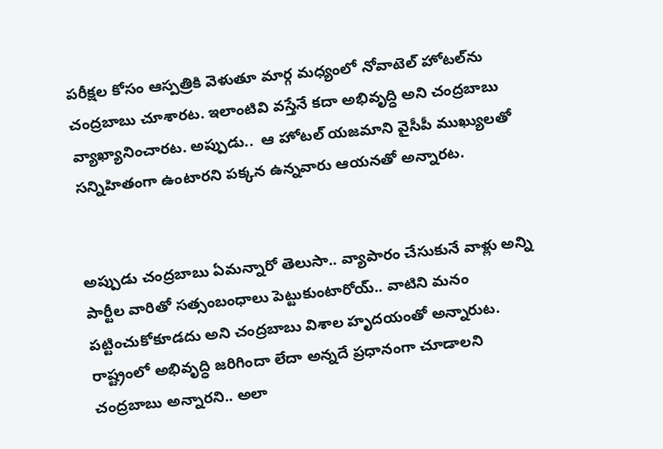పరీక్షల కోసం ఆస్పత్రికి వెళుతూ మార్గ మధ్యంలో నోవాటెల్‌ హోటల్‌ను చంద్రబాబు చూశారట. ఇలాంటివి వస్తేనే కదా అభివృద్ధి అని చంద్రబాబు వ్యాఖ్యానించారట. అప్పుడు..  ఆ హోటల్‌ యజమాని వైసీపీ ముఖ్యులతో సన్నిహితంగా ఉంటారని పక్కన ఉన్నవారు ఆయనతో అన్నారట.


అప్పుడు చంద్రబాబు ఏమన్నారో తెలుసా.. వ్యాపారం చేసుకునే వాళ్లు అన్ని పార్టీల వారితో సత్సంబంధాలు పెట్టుకుంటారోయ్.. వాటిని మనం పట్టించుకోకూడదు అని చంద్రబాబు విశాల హృదయంతో అన్నారుట. రాష్ట్రంలో అభివృద్ధి జరిగిందా లేదా అన్నదే ప్రధానంగా చూడాలని చంద్రబాబు అన్నారని.. అలా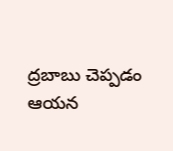ద్రబాబు చెప్పడం ఆయన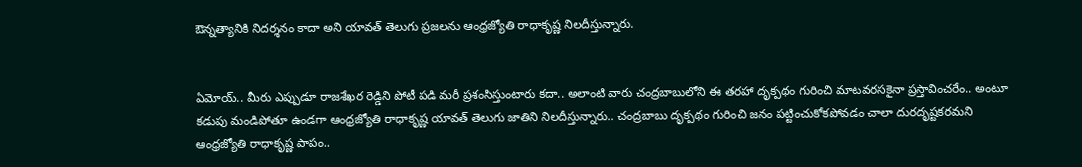ఔన్నత్యానికి నిదర్శనం కాదా అని యావత్‌ తెలుగు ప్రజలను ఆంధ్రజ్యోతి రాధాకృష్ణ నిలదీస్తున్నారు.


ఏమోయ్.. మీరు ఎప్పుడూ రాజశేఖర రెడ్డిని పోటీ పడి మరీ ప్రశంసిస్తుంటారు కదా.. అలాంటి వారు చంద్రబాబులోని ఈ తరహా దృక్పథం గురించి మాటవరసకైనా ప్రస్తావించరేం.. అంటూ కడుపు మండిపోతూ ఉండగా ఆంధ్రజ్యోతి రాధాకృష్ణ యావత్‌ తెలుగు జాతిని నిలదీస్తున్నారు.. చంద్రబాబు దృక్పథం గురించి జనం పట్టించుకోకపోవడం చాలా దురదృష్టకరమని ఆంధ్రజ్యోతి రాధాకృష్ణ పాపం..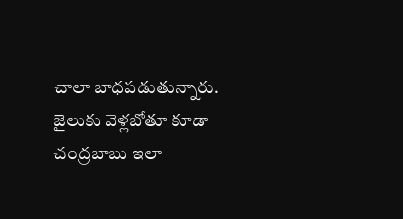చాలా బాధపడుతున్నారు. జైలుకు వెళ్లబోతూ కూడా చంద్రబాబు ఇలా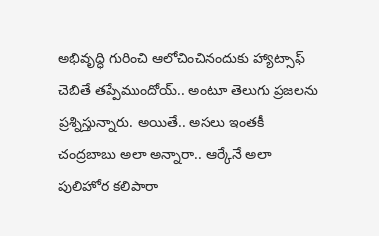అభివృద్ధి గురించి ఆలోచించినందుకు హ్యాట్సాఫ్‌ చెబితే తప్పేముందోయ్‌.. అంటూ తెలుగు ప్రజలను ప్రశ్నిస్తున్నారు. అయితే.. అసలు ఇంతకీ చంద్రబాబు అలా అన్నారా.. ఆర్కేనే అలా పులిహోర కలిపారా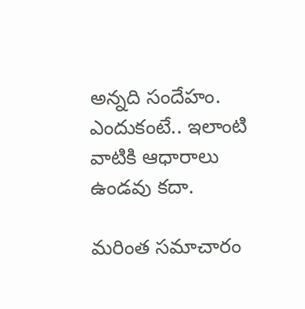అన్నది సందేహం. ఎందుకంటే.. ఇలాంటి వాటికి ఆధారాలు ఉండవు కదా.

మరింత సమాచారం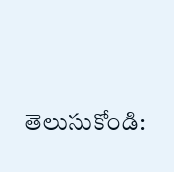తెలుసుకోండి: